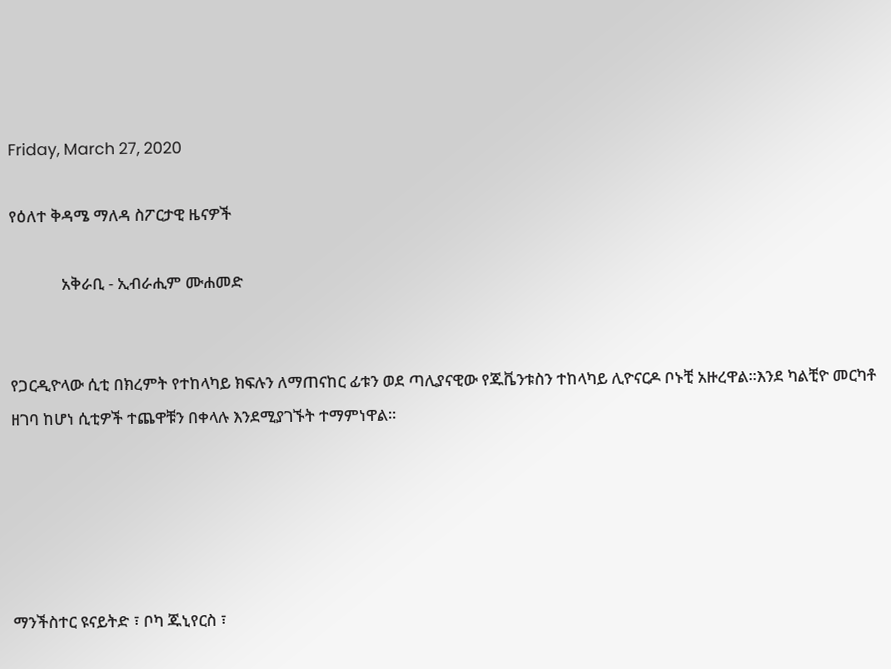Friday, March 27, 2020

የዕለተ ቅዳሜ ማለዳ ስፖርታዊ ዜናዎች

             አቅራቢ - ኢብራሒም ሙሐመድ


የጋርዲዮላው ሲቲ በክረምት የተከላካይ ክፍሉን ለማጠናከር ፊቱን ወደ ጣሊያናዊው የጁቬንቱስን ተከላካይ ሊዮናርዶ ቦኑቺ አዙረዋል።እንደ ካልቺዮ መርካቶ ዘገባ ከሆነ ሲቲዎች ተጨዋቹን በቀላሉ እንደሚያገኙት ተማምነዋል።





ማንችስተር ዩናይትድ ፣ ቦካ ጁኒየርስ ፣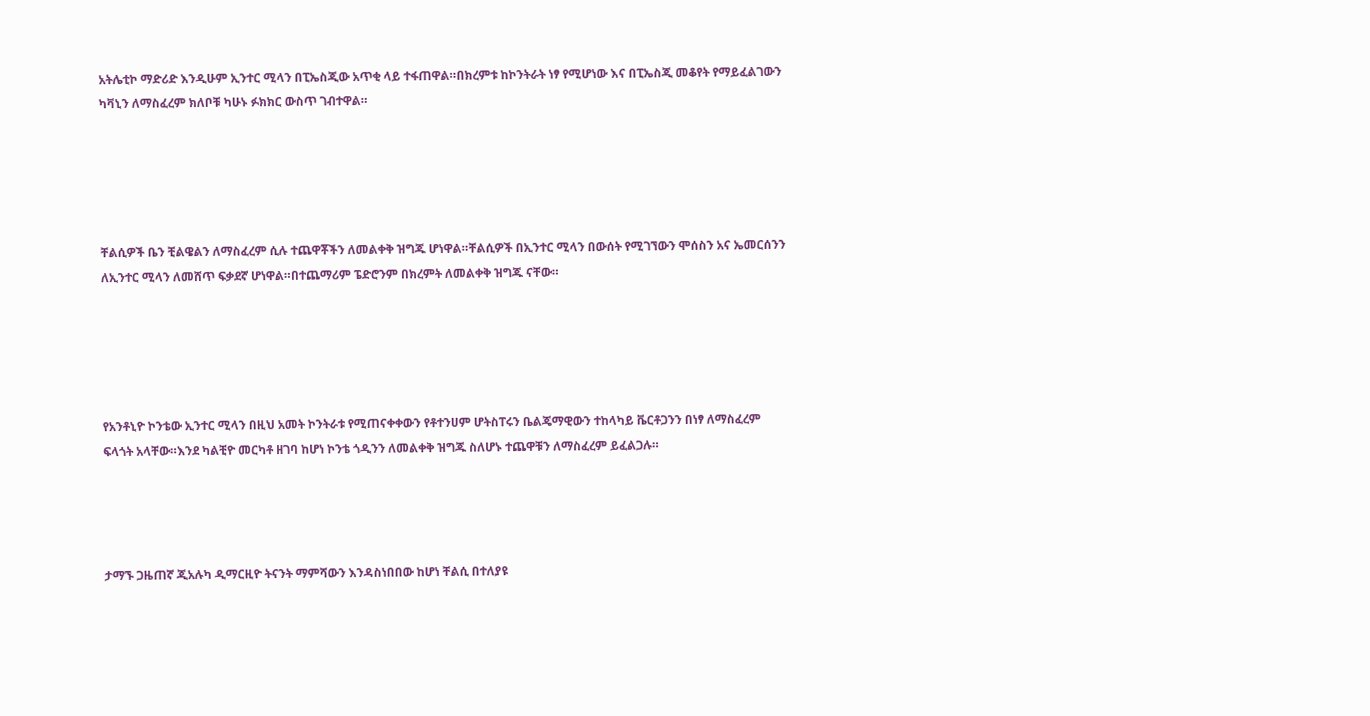አትሌቲኮ ማድሪድ እንዲሁም ኢንተር ሚላን በፒኤስጂው አጥቂ ላይ ተፋጠዋል።በክረምቱ ከኮንትራት ነፃ የሚሆነው እና በፒኤስጂ መቆየት የማይፈልገውን ካቫኒን ለማስፈረም ክለቦቹ ካሁኑ ፉክክር ውስጥ ገብተዋል።





ቸልሲዎች ቤን ቺልዌልን ለማስፈረም ሲሉ ተጨዋቾችን ለመልቀቅ ዝግጁ ሆነዋል።ቸልሲዎች በኢንተር ሚላን በውሰት የሚገኘውን ሞሰስን አና ኤመርሰንን ለኢንተር ሚላን ለመሸጥ ፍቃደኛ ሆነዋል።በተጨማሪም ፔድሮንም በክረምት ለመልቀቅ ዝግጁ ናቸው።





የአንቶኒዮ ኮንቴው ኢንተር ሚላን በዚህ አመት ኮንትራቱ የሚጠናቀቀውን የቶተንሀም ሆትስፐሩን ቤልጄማዊውን ተከላካይ ቬርቶጋንን በነፃ ለማስፈረም ፍላጎት አላቸው።እንደ ካልቺዮ መርካቶ ዘገባ ከሆነ ኮንቴ ጎዲንን ለመልቀቅ ዝግጁ ስለሆኑ ተጨዋቹን ለማስፈረም ይፈልጋሉ።




ታማኙ ጋዜጠኛ ጂአሉካ ዲማርዚዮ ትናንት ማምሻውን እንዳስነበበው ከሆነ ቸልሲ በተለያዩ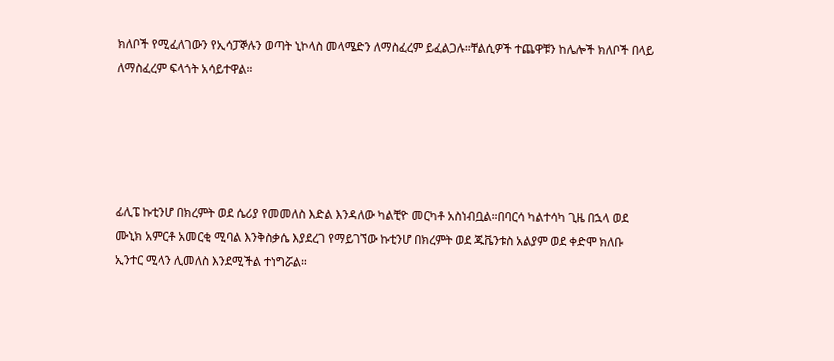ክለቦች የሚፈለገውን የኢሳፓኞሉን ወጣት ኒኮላስ መላሜድን ለማስፈረም ይፈልጋሉ።ቸልሲዎች ተጨዋቹን ከሌሎች ክለቦች በላይ ለማስፈረም ፍላጎት አሳይተዋል።





ፊሊፔ ኩቲንሆ በክረምት ወደ ሴሪያ የመመለስ እድል እንዳለው ካልቺዮ መርካቶ አስነብቧል።በባርሳ ካልተሳካ ጊዜ በኋላ ወደ ሙኒክ አምርቶ አመርቂ ሚባል እንቅስቃሴ እያደረገ የማይገኘው ኩቲንሆ በክረምት ወደ ጁቬንቱስ አልያም ወደ ቀድሞ ክለቡ ኢንተር ሚላን ሊመለስ እንደሚችል ተነግሯል።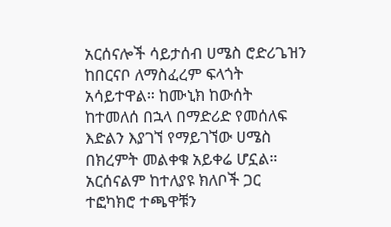አርሰናሎች ሳይታሰብ ሀሜስ ሮድሪጌዝን ከበርናቦ ለማስፈረም ፍላጎት አሳይተዋል። ከሙኒክ ከውሰት ከተመለሰ በኋላ በማድሪድ የመሰለፍ እድልን እያገኘ የማይገኘው ሀሜስ በክረምት መልቀቁ አይቀሬ ሆኗል። አርሰናልም ከተለያዩ ክለቦች ጋር ተፎካክሮ ተጫዋቹን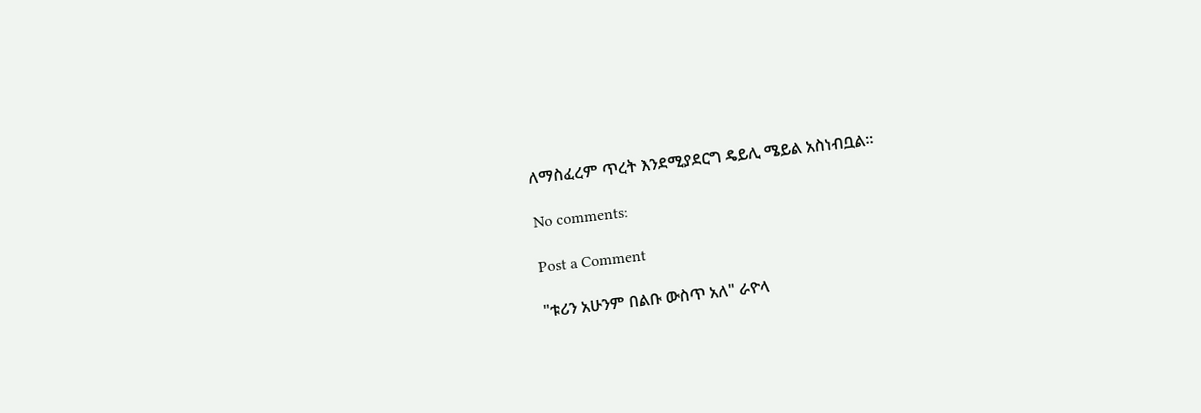ለማስፈረም ጥረት እንደሚያደርግ ዴይሊ ሜይል አስነብቧል።

No comments:

Post a Comment

"ቱሪን አሁንም በልቡ ውስጥ አለ" ራዮላ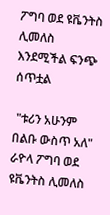ፖግባ ወደ ዩቬንትስ ሊመለስ እንደሚችል ፍንጭ ሰጥቷል

 "ቱሪን አሁንም በልቡ ውስጥ አለ" ራዮላ ፖግባ ወደ ዩቬንትስ ሊመለስ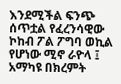እንደሚችል ፍንጭ ሰጥቷል የፈረንሳዊው ኮከብ ፖል ፖግባ ወኪል የሆነው ሚኖ ራዮላ ፤ አማካዩ በክረምት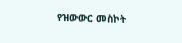የዝውውር መስኮት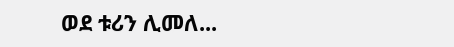ወደ ቱሪን ሊመለ...